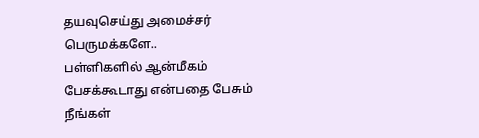தயவுசெய்து அமைச்சர் பெருமக்களே..
பள்ளிகளில் ஆன்மீகம் பேசக்கூடாது என்பதை பேசும் நீங்கள்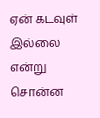ஏன் கடவுள் இல்லை என்று சொன்ன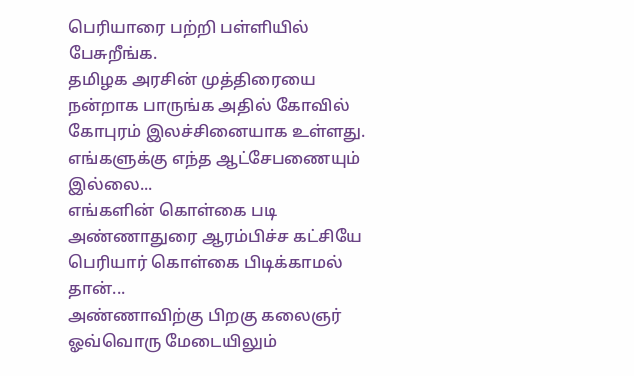பெரியாரை பற்றி பள்ளியில் பேசுறீங்க.
தமிழக அரசின் முத்திரையை நன்றாக பாருங்க அதில் கோவில் கோபுரம் இலச்சினையாக உள்ளது.
எங்களுக்கு எந்த ஆட்சேபணையும் இல்லை...
எங்களின் கொள்கை படி அண்ணாதுரை ஆரம்பிச்ச கட்சியே பெரியார் கொள்கை பிடிக்காமல் தான்...
அண்ணாவிற்கு பிறகு கலைஞர் ஓவ்வொரு மேடையிலும்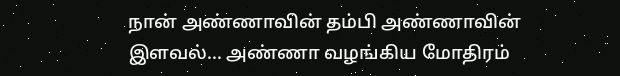நான் அண்ணாவின் தம்பி அண்ணாவின் இளவல்... அண்ணா வழங்கிய மோதிரம்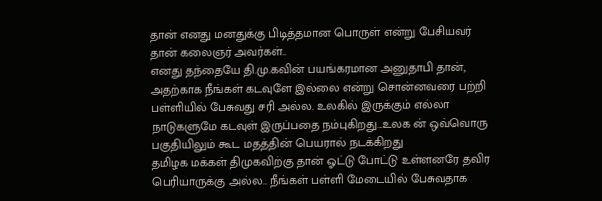தான் எனது மனதுக்கு பிடித்தமான பொருள் என்று பேசியவர் தான் கலைஞர் அவர்கள்..
எனது தந்தையே தி.மு.கவின் பயங்கரமான அனுதாபி தான், அதற்காக நீங்கள் கடவுளே இல்லை என்று சொன்னவரை பற்றி பள்ளியில் பேசுவது சரி அல்ல. உலகில் இருக்கும் எல்லா நாடுகளுமே கடவுள் இருப்பதை நம்புகிறது...உலக ன் ஒவ்வொரு பகுதியிலும் கூட மதத்தின் பெயரால் நடக்கிறது
தமிழக மக்கள் திமுகவிற்கு தான் ஓட்டு போட்டு உள்ளனரே தவிர பெரியாருக்கு அல்ல.. நீங்கள் பள்ளி மேடையில் பேசுவதாக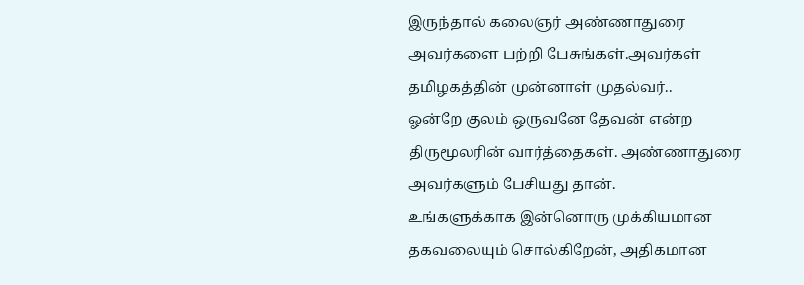இருந்தால் கலைஞர் அண்ணாதுரை அவர்களை பற்றி பேசுங்கள்.அவர்கள் தமிழகத்தின் முன்னாள் முதல்வர்..
ஓன்றே குலம் ஒருவனே தேவன் என்ற திருமூலரின் வார்த்தைகள். அண்ணாதுரை அவர்களும் பேசியது தான்.
உங்களுக்காக இன்னொரு முக்கியமான தகவலையும் சொல்கிறேன், அதிகமான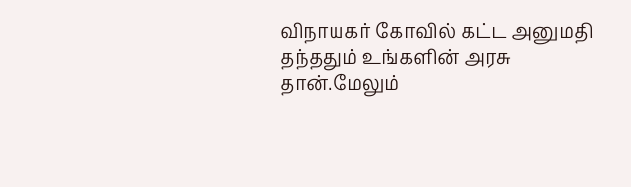விநாயகர் கோவில் கட்ட அனுமதி தந்ததும் உங்களின் அரசு தான்.மேலும்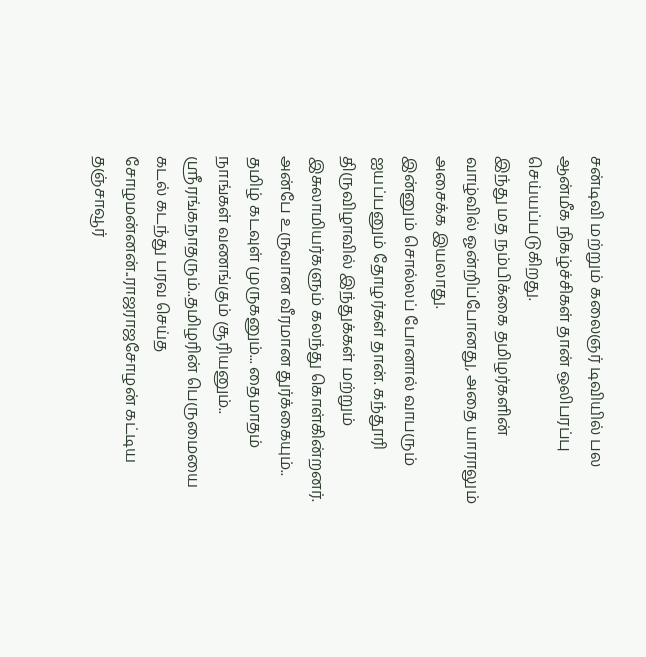சன்டிவி மற்றும் கலைஞர் டிவியில் பல ஆன்மீக நிகழ்ச்சிகள் தான் ஒலிபரப்பு செய்யப்படுகிறது.
இந்து மத நம்பிக்கை தமிழர்களின் வாழ்வில் ஓன்றிப்போனது, அதை யாராலும் அசைக்க இயலாது.
இன்னும் சொல்லப் போனால் வாபரும் ஐயப்பனும் தோழர்கள் தான். கந்தூரி திருவிழாவில் இந்துக்கள் மற்றும் இசுலாமியர்களும் கலந்து கொள்கின்றனர்.
அன்பே உருவான வீரமான துர்க்கையும்.. தமிழ் கடவுள் முருகனும்... தைமாதம் நாங்கள் வணங்கும் சூரியனும்.. ஸ்ரீரங்கநாதரும்..தமிழரின் பெருமையை கடல் கடந்து பரவ செய்த சோழமன்னன்..ராஜராஜசோழன் கட்டிய தஞ்சாவூர்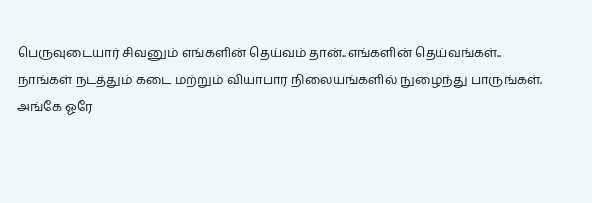பெருவுடையார் சிவனும் எங்களின் தெய்வம் தான்..எங்களின் தெய்வங்கள்..
நாங்கள் நடத்தும் கடை மற்றும் வியாபார நிலையங்களில் நுழைந்து பாருங்கள்.
அங்கே ஓரே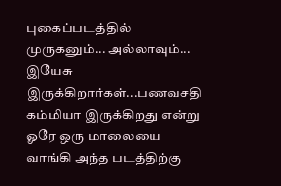புகைப்படத்தில் முருகனும்... அல்லாவும்... இயேசு இருக்கிறார்கள்...பணவசதி கம்மியா இருக்கிறது என்று ஓரே ஒரு மாலையை வாங்கி அந்த படத்திற்கு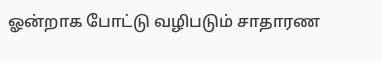ஓன்றாக போட்டு வழிபடும் சாதாரண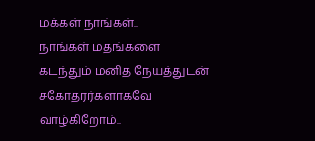மக்கள் நாங்கள்..
நாங்கள் மதங்களை கடந்தும் மனித நேயத்துடன் சகோதரர்களாகவே வாழ்கிறோம்..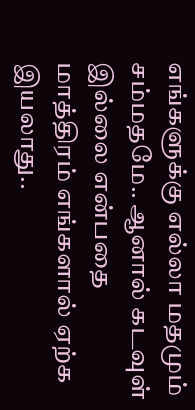எங்களுக்கு எல்லா மதமும் சம்மதமே.. ஆனால் கடவுள் இல்லை என்பதை மாத்திரம் எங்களால் ஏற்க இயலாது..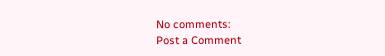No comments:
Post a Comment